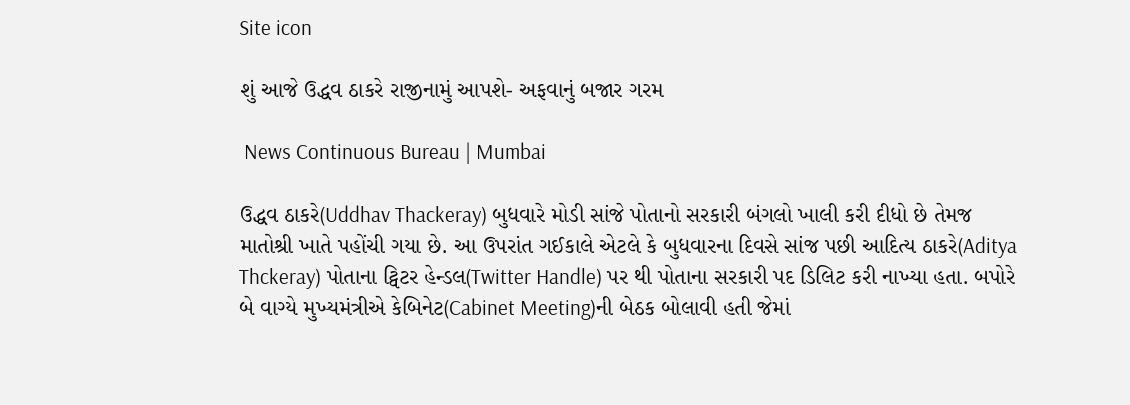Site icon

શું આજે ઉદ્ધવ ઠાકરે રાજીનામું આપશે- અફવાનું બજાર ગરમ

 News Continuous Bureau | Mumbai

ઉદ્ધવ ઠાકરે(Uddhav Thackeray) બુધવારે મોડી સાંજે પોતાનો સરકારી બંગલો ખાલી કરી દીધો છે તેમજ માતોશ્રી ખાતે પહોંચી ગયા છે. આ ઉપરાંત ગઈકાલે એટલે કે બુધવારના દિવસે સાંજ પછી આદિત્ય ઠાકરે(Aditya Thckeray) પોતાના ટ્વિટર હેન્ડલ(Twitter Handle) પર થી પોતાના સરકારી પદ ડિલિટ કરી નાખ્યા હતા. બપોરે બે વાગ્યે મુખ્યમંત્રીએ કેબિનેટ(Cabinet Meeting)ની બેઠક બોલાવી હતી જેમાં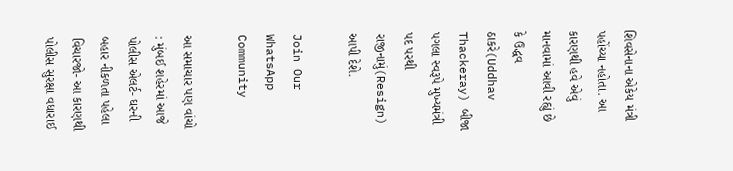શિવસેનાના એકેય મંત્રી પહોંચ્યા નહોતા. આ કારણથી હવે એવું માનવામાં આવી રહ્યું છે કે ઉદ્ધવ ઠાકરે(Uddhav Thackeray) બીજા પગલા સ્વરૂપે મુખ્યમંત્રી પદ પરથી રાજીનામું(Resign) આપી દેશે.

Join Our WhatsApp Community

આ સમાચાર પણ વાંચો : મુંબઈ શહેરમાં આજે પોલીસ એલર્ટ- ઘરની બહાર નીકળતા પહેલા વિચારજો- આ કારણથી પોલીસ સુરક્ષા વધારાઈ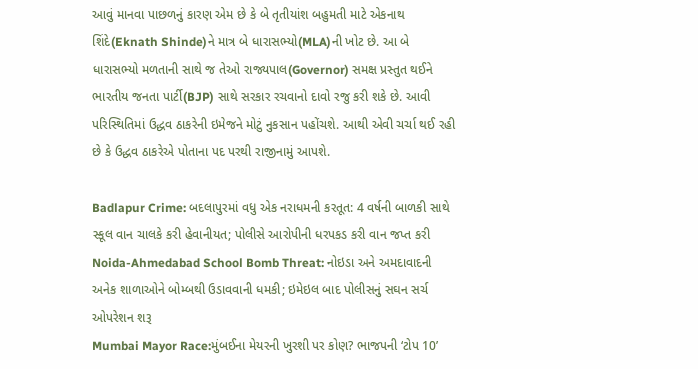આવું માનવા પાછળનું કારણ એમ છે કે બે તૃતીયાંશ બહુમતી માટે એકનાથ શિંદે(Eknath Shinde)ને માત્ર બે ધારાસભ્યો(MLA)ની ખોટ છે. આ બે ધારાસભ્યો મળતાની સાથે જ તેઓ રાજ્યપાલ(Governor) સમક્ષ પ્રસ્તુત થઈને ભારતીય જનતા પાર્ટી(BJP) સાથે સરકાર રચવાનો દાવો રજુ કરી શકે છે. આવી પરિસ્થિતિમાં ઉદ્ધવ ઠાકરેની ઇમેજને મોટું નુકસાન પહોંચશે. આથી એવી ચર્ચા થઈ રહી છે કે ઉદ્ધવ ઠાકરેએ પોતાના પદ પરથી રાજીનામું આપશે.

Badlapur Crime: બદલાપુરમાં વધુ એક નરાધમની કરતૂત: 4 વર્ષની બાળકી સાથે સ્કૂલ વાન ચાલકે કરી હેવાનીયત; પોલીસે આરોપીની ધરપકડ કરી વાન જપ્ત કરી
Noida-Ahmedabad School Bomb Threat: નોઇડા અને અમદાવાદની અનેક શાળાઓને બોમ્બથી ઉડાવવાની ધમકી; ઇમેઇલ બાદ પોલીસનું સઘન સર્ચ ઓપરેશન શરૂ
Mumbai Mayor Race:મુંબઈના મેયરની ખુરશી પર કોણ? ભાજપની ‘ટોપ 10’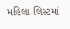મહિલા લિસ્ટમાં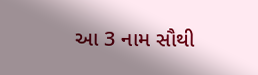આ 3 નામ સૌથી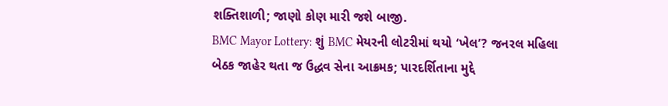શક્તિશાળી; જાણો કોણ મારી જશે બાજી.
BMC Mayor Lottery: શું BMC મેયરની લોટરીમાં થયો ‘ખેલ’? જનરલ મહિલા બેઠક જાહેર થતા જ ઉદ્ધવ સેના આક્રમક; પારદર્શિતાના મુદ્દે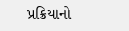પ્રક્રિયાનો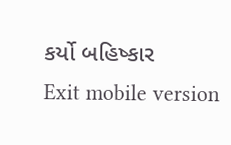કર્યો બહિષ્કાર
Exit mobile version